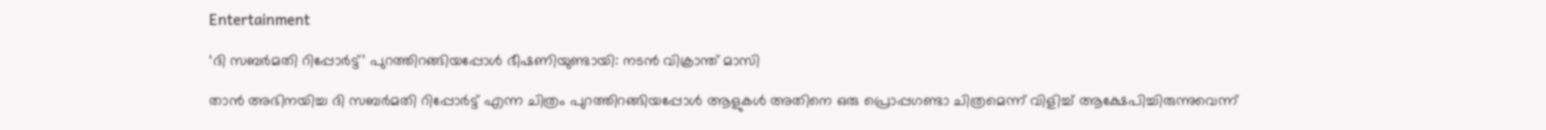Entertainment

‘ദി സബര്‍മതി റിപ്പോര്‍ട്ട്’ പുറത്തിറങ്ങിയപ്പോള്‍ ഭീഷണിയുണ്ടായി: നടന്‍ വിക്രാന്ത് മാസി

താന്‍ അഭിനയിച്ച ദി സബര്‍മതി റിപ്പോര്‍ട്ട് എന്ന ചിത്രം പുറത്തിറങ്ങിയപ്പോള്‍ ആളുകള്‍ അതിനെ ഒരു പ്രൊപ്പഗണ്ടാ ചിത്രമെന്ന് വിളിച്ച് ആക്ഷേപിച്ചിരുന്നുവെന്ന്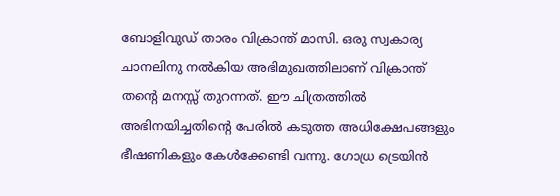ബോളിവുഡ് താരം വിക്രാന്ത് മാസി. ഒരു സ്വകാര്യ ചാനലിനു നല്‍കിയ അഭിമുഖത്തിലാണ് വിക്രാന്ത് തന്റെ മനസ്സ് തുറന്നത്. ഈ ചിത്രത്തില്‍ അഭിനയിച്ചതിന്റെ പേരില്‍ കടുത്ത അധിക്ഷേപങ്ങളും ഭീഷണികളും കേള്‍ക്കേണ്ടി വന്നു. ഗോധ്ര ട്രെയിന്‍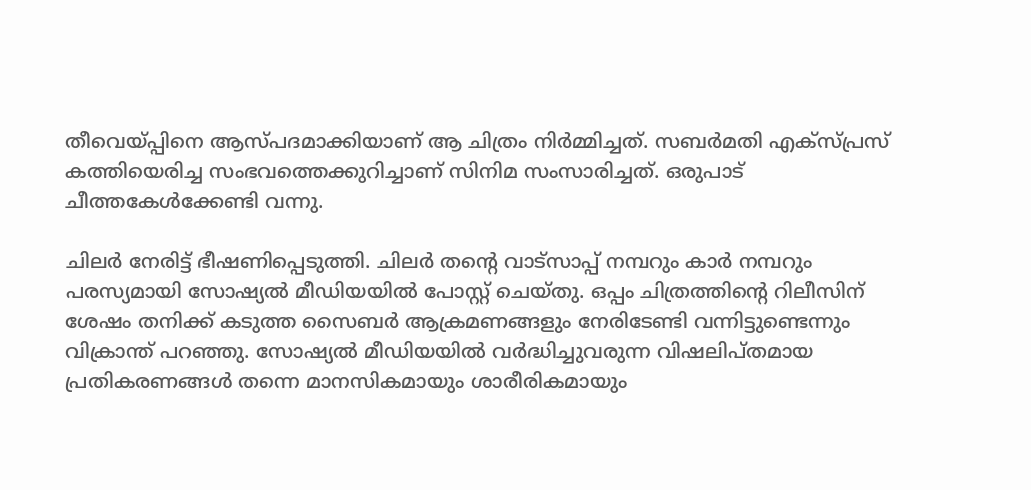തീവെയ്പ്പിനെ ആസ്പദമാക്കിയാണ് ആ ചിത്രം നിര്‍മ്മിച്ചത്. സബര്‍മതി എക്‌സ്പ്രസ് കത്തിയെരിച്ച സംഭവത്തെക്കുറിച്ചാണ് സിനിമ സംസാരിച്ചത്. ഒരുപാട് ചീത്തകേള്‍ക്കേണ്ടി വന്നു.

ചിലര്‍ നേരിട്ട് ഭീഷണിപ്പെടുത്തി. ചിലര്‍ തന്റെ വാട്‌സാപ്പ് നമ്പറും കാര്‍ നമ്പറും പരസ്യമായി സോഷ്യല്‍ മീഡിയയില്‍ പോസ്റ്റ് ചെയ്തു. ഒപ്പം ചിത്രത്തിന്റെ റിലീസിന് ശേഷം തനിക്ക് കടുത്ത സൈബര്‍ ആക്രമണങ്ങളും നേരിടേണ്ടി വന്നിട്ടുണ്ടെന്നും വിക്രാന്ത് പറഞ്ഞു. സോഷ്യല്‍ മീഡിയയില്‍ വര്‍ദ്ധിച്ചുവരുന്ന വിഷലിപ്തമായ പ്രതികരണങ്ങള്‍ തന്നെ മാനസികമായും ശാരീരികമായും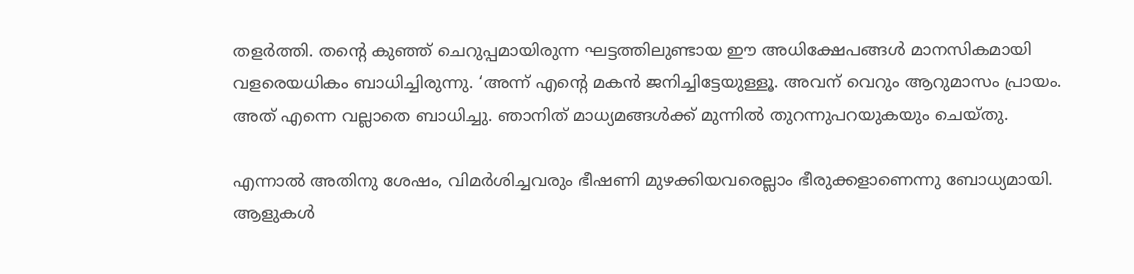തളര്‍ത്തി. തന്റെ കുഞ്ഞ് ചെറുപ്പമായിരുന്ന ഘട്ടത്തിലുണ്ടായ ഈ അധിക്ഷേപങ്ങള്‍ മാനസികമായി വളരെയധികം ബാധിച്ചിരുന്നു. ‘അന്ന് എന്റെ മകന്‍ ജനിച്ചിട്ടേയുള്ളൂ. അവന് വെറും ആറുമാസം പ്രായം. അത് എന്നെ വല്ലാതെ ബാധിച്ചു. ഞാനിത് മാധ്യമങ്ങള്‍ക്ക് മുന്നില്‍ തുറന്നുപറയുകയും ചെയ്തു.

എന്നാല്‍ അതിനു ശേഷം, വിമര്‍ശിച്ചവരും ഭീഷണി മുഴക്കിയവരെല്ലാം ഭീരുക്കളാണെന്നു ബോധ്യമായി. ആളുകള്‍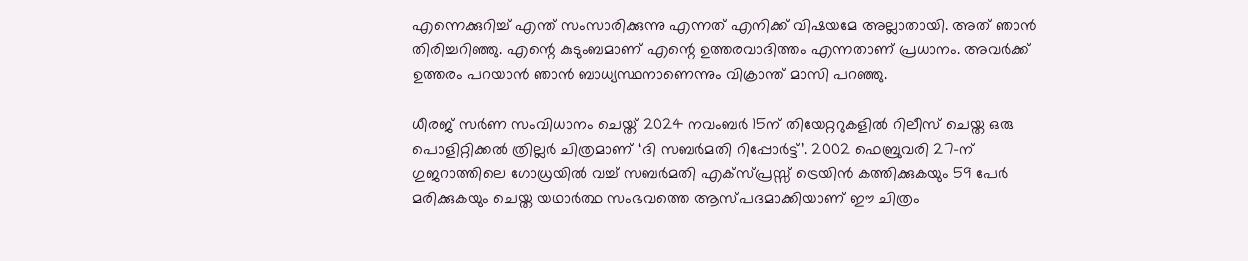എന്നെക്കുറിച്ച് എന്ത് സംസാരിക്കുന്നു എന്നത് എനിക്ക് വിഷയമേ അല്ലാതായി. അത് ഞാന്‍ തിരിച്ചറിഞ്ഞു. എന്റെ കുടുംബമാണ് എന്റെ ഉത്തരവാദിത്തം എന്നതാണ് പ്രധാനം. അവര്‍ക്ക് ഉത്തരം പറയാന്‍ ഞാന്‍ ബാധ്യസ്ഥനാണെന്നും വിക്രാന്ത് മാസി പറഞ്ഞു.

ധീരജ് സര്‍ണ സംവിധാനം ചെയ്ത് 2024 നവംബര്‍ 15ന് തിയേറ്ററുകളില്‍ റിലീസ് ചെയ്ത ഒരു പൊളിറ്റിക്കല്‍ ത്രില്ലര്‍ ചിത്രമാണ് ‘ദി സബര്‍മതി റിപ്പോര്‍ട്ട്’. 2002 ഫെബ്രുവരി 27-ന് ഗുജറാത്തിലെ ഗോധ്രയില്‍ വച്ച് സബര്‍മതി എക്‌സ്പ്രസ്സ് ട്രെയിന്‍ കത്തിക്കുകയും 59 പേര്‍ മരിക്കുകയും ചെയ്ത യഥാര്‍ത്ഥ സംഭവത്തെ ആസ്പദമാക്കിയാണ് ഈ ചിത്രം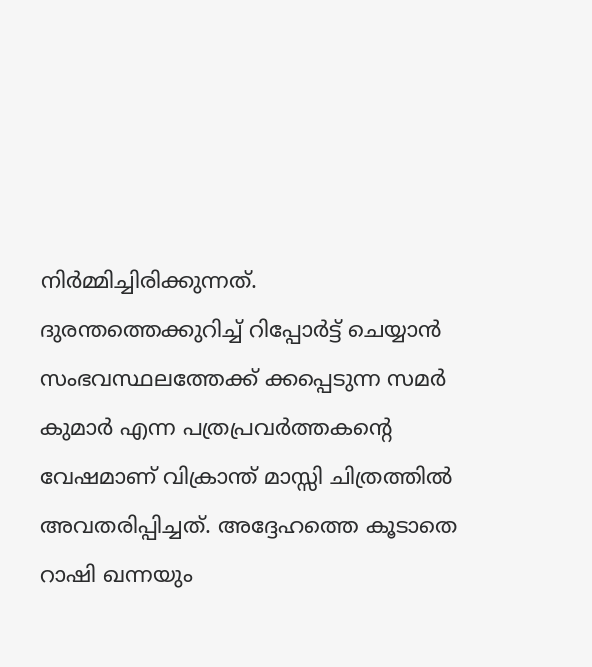നിര്‍മ്മിച്ചിരിക്കുന്നത്. ദുരന്തത്തെക്കുറിച്ച് റിപ്പോര്‍ട്ട് ചെയ്യാന്‍ സംഭവസ്ഥലത്തേക്ക് ക്കപ്പെടുന്ന സമര്‍ കുമാര്‍ എന്ന പത്രപ്രവര്‍ത്തകന്റെ വേഷമാണ് വിക്രാന്ത് മാസ്സി ചിത്രത്തില്‍ അവതരിപ്പിച്ചത്. അദ്ദേഹത്തെ കൂടാതെ റാഷി ഖന്നയും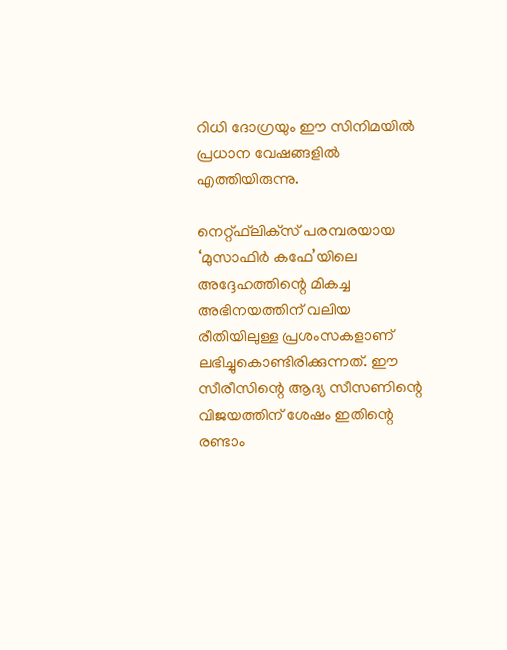റിധി ദോഗ്രയും ഈ സിനിമയില്‍ പ്രധാന വേഷങ്ങളില്‍ എത്തിയിരുന്നു.

നെറ്റ്ഫ്‌ലിക്‌സ് പരമ്പരയായ ‘മുസാഫിര്‍ കഫേ’യിലെ അദ്ദേഹത്തിന്റെ മികച്ച അഭിനയത്തിന് വലിയ രീതിയിലുള്ള പ്രശംസകളാണ് ലഭിച്ചുകൊണ്ടിരിക്കുന്നത്. ഈ സീരീസിന്റെ ആദ്യ സീസണിന്റെ വിജയത്തിന് ശേഷം ഇതിന്റെ രണ്ടാം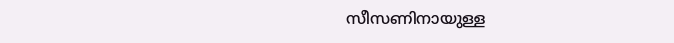സീസണിനായുള്ള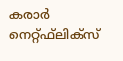കരാര്‍ നെറ്റ്ഫ്‌ലിക്‌സ്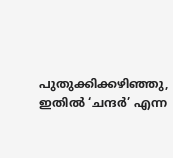പുതുക്കിക്കഴിഞ്ഞു, ഇതില്‍ ‘ചന്ദര്‍’ എന്ന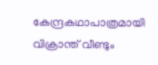കേന്ദ്രകഥാപാത്രമായി വിക്രാന്ത് വീണ്ടും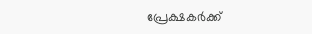പ്രേക്ഷകര്‍ക്ക്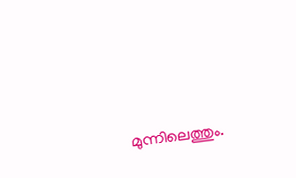മുന്നിലെത്തും.